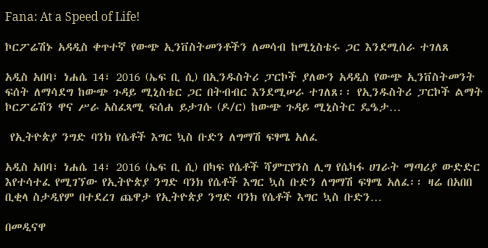Fana: At a Speed of Life!

ኮርፖሬሽኑ አዳዲስ ቀጥተኛ የውጭ ኢንቨስትመንቶችን ለመሳብ ከሚኒስቴሩ ጋር እንደሚሰራ ተገለጸ

አዲስ አበባ፣ ነሐሴ 14፣ 2016 (ኤፍ ቢ ሲ) በኢንዱስትሪ ፓርኮች ያለውን አዳዲስ የውጭ ኢንቨስትመንት ፍሰት ለማሳደግ ከውጭ ጉዳይ ሚኒስቴር ጋር በትብብር እንደሚሠራ ተገለጸ፡፡ የኢንዱስትሪ ፓርኮች ልማት ኮርፖሬሽን ዋና ሥራ አስፈጻሚ ፍሰሐ ይታገሱ (ዶ/ር) ከውጭ ጉዳይ ሚኒስትር ዴዔታ…

 የኢትዮጵያ ንግድ ባንክ የሴቶች እግር ኳስ ቡድን ለግማሽ ፍፃሜ አለፈ

አዲስ አበባ፣ ነሐሴ 14፣ 2016 (ኤፍ ቢ ሲ) በካፍ የሴቶች ሻምፒየንስ ሊግ የሴካፋ ሀገራት ማጣሪያ ውድድር እየተሳተፈ የሚገኘው የኢትዮጵያ ንግድ ባንክ የሴቶች እግር ኳስ ቡድን ለግማሽ ፍፃሜ አለፈ፡፡ ዛሬ በአበበ ቢቂላ ስታዲየም በተደረገ ጨዋታ የኢትዮጵያ ንግድ ባንክ የሴቶች እግር ኳስ ቡድን…

በመዲናዋ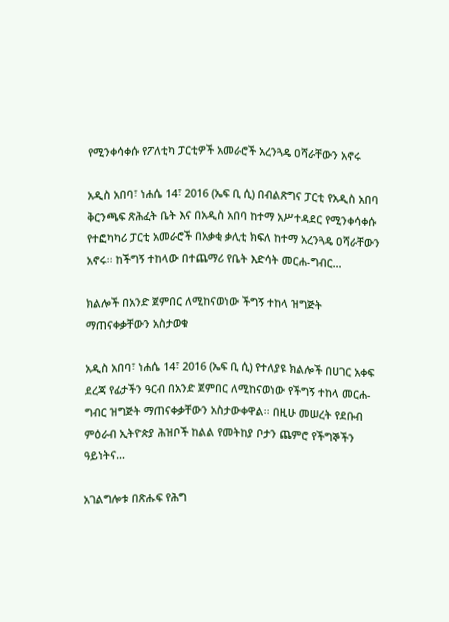የሚንቀሳቀሱ የፖለቲካ ፓርቲዎች አመራሮች አረንጓዴ ዐሻራቸውን አኖሩ

አዲስ አበባ፣ ነሐሴ 14፣ 2016 (ኤፍ ቢ ሲ) በብልጽግና ፓርቲ የአዲስ አበባ ቅርንጫፍ ጽሕፈት ቤት እና በአዲስ አበባ ከተማ አሥተዳደር የሚንቀሳቀሱ የተፎካካሪ ፓርቲ አመራሮች በአቃቂ ቃሊቲ ክፍለ ከተማ አረንጓዴ ዐሻራቸውን አኖሩ፡፡ ከችግኝ ተከላው በተጨማሪ የቤት እድሳት መርሐ-ግብር…

ክልሎች በአንድ ጀምበር ለሚከናወነው ችግኝ ተከላ ዝግጅት ማጠናቀቃቸውን አስታወቁ

አዲስ አበባ፣ ነሐሴ 14፣ 2016 (ኤፍ ቢ ሲ) የተለያዩ ክልሎች በሀገር አቀፍ ደረጃ የፊታችን ዓርብ በአንድ ጀምበር ለሚከናወነው የችግኝ ተከላ መርሐ-ግብር ዝግጅት ማጠናቀቃቸውን አስታውቀዋል፡፡ በዚሁ መሠረት የደቡብ ምዕራብ ኢትዮጵያ ሕዝቦች ከልል የመትከያ ቦታን ጨምሮ የችግኞችን ዓይነትና…

አገልግሎቱ በጽሑፍ የሕግ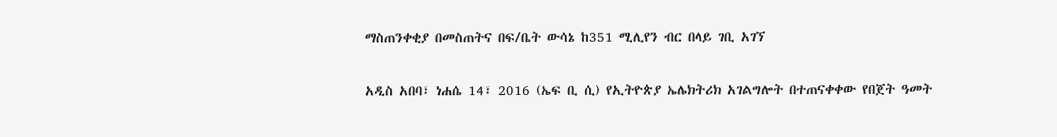ማስጠንቀቂያ በመስጠትና በፍ/ቤት ውሳኔ ከ351 ሚሊየን ብር በላይ ገቢ አገኘ

አዲስ አበባ፣ ነሐሴ 14፣ 2016 (ኤፍ ቢ ሲ) የኢትዮጵያ ኤሌክትሪክ አገልግሎት በተጠናቀቀው የበጀት ዓመት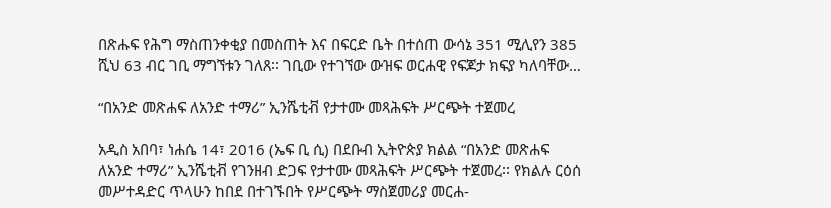በጽሑፍ የሕግ ማስጠንቀቂያ በመስጠት እና በፍርድ ቤት በተሰጠ ውሳኔ 351 ሚሊየን 385 ሺህ 63 ብር ገቢ ማግኘቱን ገለጸ፡፡ ገቢው የተገኘው ውዝፍ ወርሐዊ የፍጆታ ክፍያ ካለባቸው…

“በአንድ መጽሐፍ ለአንድ ተማሪ” ኢንሼቲቭ የታተሙ መጻሕፍት ሥርጭት ተጀመረ

አዲስ አበባ፣ ነሐሴ 14፣ 2016 (ኤፍ ቢ ሲ) በደቡብ ኢትዮጵያ ክልል “በአንድ መጽሐፍ ለአንድ ተማሪ” ኢንሼቲቭ የገንዘብ ድጋፍ የታተሙ መጻሕፍት ሥርጭት ተጀመረ፡፡ የክልሉ ርዕሰ መሥተዳድር ጥላሁን ከበደ በተገኙበት የሥርጭት ማስጀመሪያ መርሐ-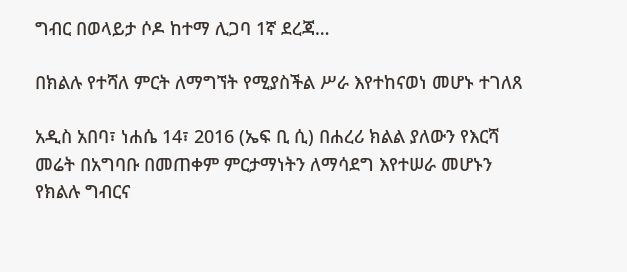ግብር በወላይታ ሶዶ ከተማ ሊጋባ 1ኛ ደረጃ…

በክልሉ የተሻለ ምርት ለማግኘት የሚያስችል ሥራ እየተከናወነ መሆኑ ተገለጸ

አዲስ አበባ፣ ነሐሴ 14፣ 2016 (ኤፍ ቢ ሲ) በሐረሪ ክልል ያለውን የእርሻ መሬት በአግባቡ በመጠቀም ምርታማነትን ለማሳደግ እየተሠራ መሆኑን የክልሉ ግብርና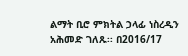ልማት ቢሮ ምክትል ኃላፊ ነስረዲን አሕመድ ገለጹ፡፡ በ2016/17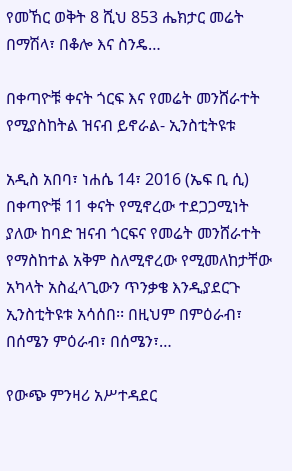የመኸር ወቅት 8 ሺህ 853 ሔክታር መሬት በማሽላ፣ በቆሎ እና ስንዴ…

በቀጣዮቹ ቀናት ጎርፍ እና የመሬት መንሸራተት የሚያስከትል ዝናብ ይኖራል- ኢንስቲትዩቱ

አዲስ አበባ፣ ነሐሴ 14፣ 2016 (ኤፍ ቢ ሲ) በቀጣዮቹ 11 ቀናት የሚኖረው ተደጋጋሚነት ያለው ከባድ ዝናብ ጎርፍና የመሬት መንሸራተት የማስከተል አቅም ስለሚኖረው የሚመለከታቸው አካላት አስፈላጊውን ጥንቃቄ እንዲያደርጉ ኢንስቲትዩቱ አሳሰበ፡፡ በዚህም በምዕራብ፣ በሰሜን ምዕራብ፣ በሰሜን፣…

የውጭ ምንዛሪ አሥተዳደር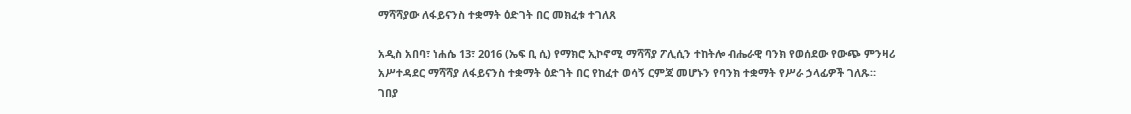ማሻሻያው ለፋይናንስ ተቋማት ዕድገት በር መክፈቱ ተገለጸ

አዲስ አበባ፣ ነሐሴ 13፣ 2016 (ኤፍ ቢ ሲ) የማክሮ ኢኮኖሚ ማሻሻያ ፖሊሲን ተከትሎ ብሔራዊ ባንክ የወሰደው የውጭ ምንዛሪ አሥተዳደር ማሻሻያ ለፋይናንስ ተቋማት ዕድገት በር የከፈተ ወሳኝ ርምጃ መሆኑን የባንክ ተቋማት የሥራ ኃላፊዎች ገለጹ። ገበያ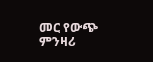መር የውጭ ምንዛሪ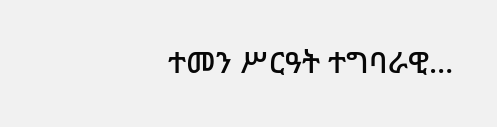ተመን ሥርዓት ተግባራዊ…